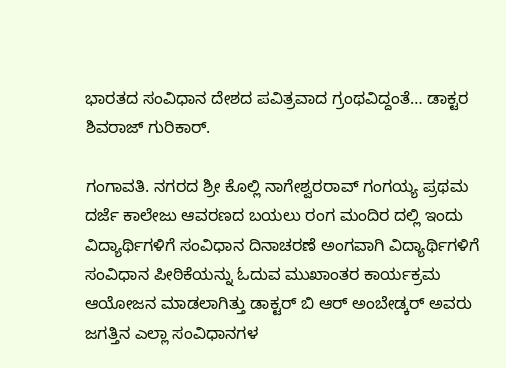ಭಾರತದ ಸಂವಿಧಾನ ದೇಶದ ಪವಿತ್ರವಾದ ಗ್ರಂಥವಿದ್ದಂತೆ… ಡಾಕ್ಟರ ಶಿವರಾಜ್ ಗುರಿಕಾರ್.

ಗಂಗಾವತಿ. ನಗರದ ಶ್ರೀ ಕೊಲ್ಲಿ ನಾಗೇಶ್ವರರಾವ್ ಗಂಗಯ್ಯ ಪ್ರಥಮ ದರ್ಜೆ ಕಾಲೇಜು ಆವರಣದ ಬಯಲು ರಂಗ ಮಂದಿರ ದಲ್ಲಿ ಇಂದು ವಿದ್ಯಾರ್ಥಿಗಳಿಗೆ ಸಂವಿಧಾನ ದಿನಾಚರಣೆ ಅಂಗವಾಗಿ ವಿದ್ಯಾರ್ಥಿಗಳಿಗೆ ಸಂವಿಧಾನ ಪೀಠಿಕೆಯನ್ನು ಓದುವ ಮುಖಾಂತರ ಕಾರ್ಯಕ್ರಮ ಆಯೋಜನ ಮಾಡಲಾಗಿತ್ತು ಡಾಕ್ಟರ್ ಬಿ ಆರ್ ಅಂಬೇಡ್ಕರ್ ಅವರು ಜಗತ್ತಿನ ಎಲ್ಲಾ ಸಂವಿಧಾನಗಳ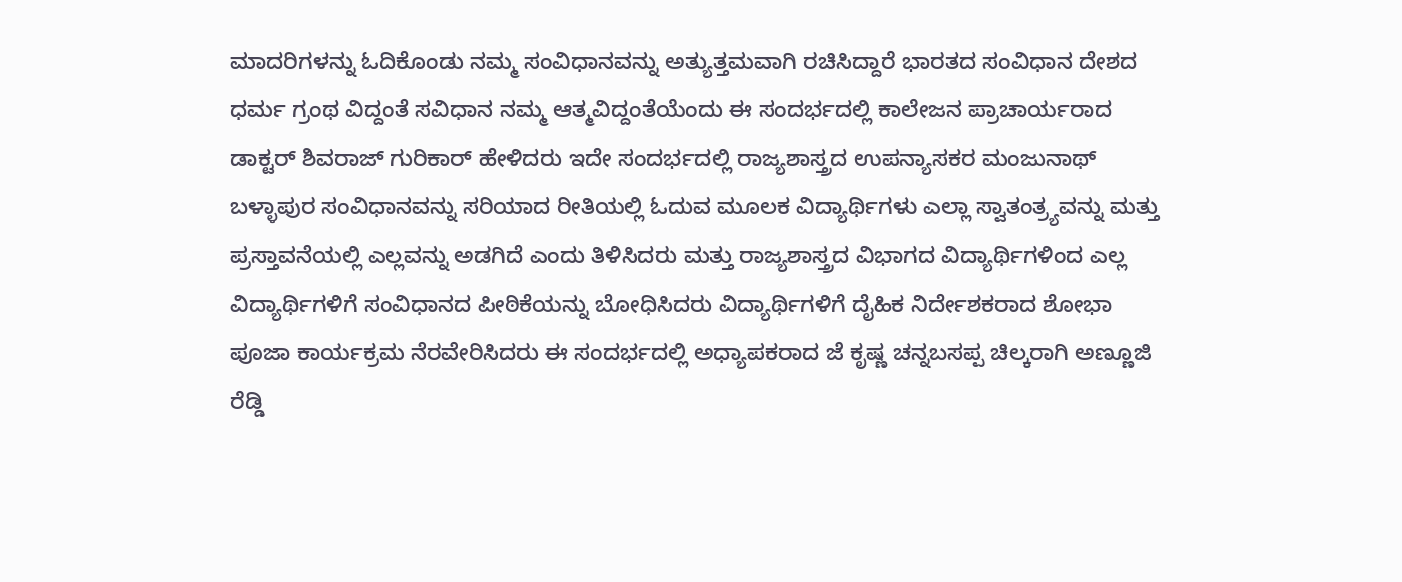ಮಾದರಿಗಳನ್ನು ಓದಿಕೊಂಡು ನಮ್ಮ ಸಂವಿಧಾನವನ್ನು ಅತ್ಯುತ್ತಮವಾಗಿ ರಚಿಸಿದ್ದಾರೆ ಭಾರತದ ಸಂವಿಧಾನ ದೇಶದ ಧರ್ಮ ಗ್ರಂಥ ವಿದ್ದಂತೆ ಸವಿಧಾನ ನಮ್ಮ ಆತ್ಮವಿದ್ದಂತೆಯೆಂದು ಈ ಸಂದರ್ಭದಲ್ಲಿ ಕಾಲೇಜನ ಪ್ರಾಚಾರ್ಯರಾದ ಡಾಕ್ಟರ್ ಶಿವರಾಜ್ ಗುರಿಕಾರ್ ಹೇಳಿದರು ಇದೇ ಸಂದರ್ಭದಲ್ಲಿ ರಾಜ್ಯಶಾಸ್ತ್ರದ ಉಪನ್ಯಾಸಕರ ಮಂಜುನಾಥ್ ಬಳ್ಳಾಪುರ ಸಂವಿಧಾನವನ್ನು ಸರಿಯಾದ ರೀತಿಯಲ್ಲಿ ಓದುವ ಮೂಲಕ ವಿದ್ಯಾರ್ಥಿಗಳು ಎಲ್ಲಾ ಸ್ವಾತಂತ್ರ್ಯವನ್ನು ಮತ್ತು ಪ್ರಸ್ತಾವನೆಯಲ್ಲಿ ಎಲ್ಲವನ್ನು ಅಡಗಿದೆ ಎಂದು ತಿಳಿಸಿದರು ಮತ್ತು ರಾಜ್ಯಶಾಸ್ತ್ರದ ವಿಭಾಗದ ವಿದ್ಯಾರ್ಥಿಗಳಿಂದ ಎಲ್ಲ ವಿದ್ಯಾರ್ಥಿಗಳಿಗೆ ಸಂವಿಧಾನದ ಪೀಠಿಕೆಯನ್ನು ಬೋಧಿಸಿದರು ವಿದ್ಯಾರ್ಥಿಗಳಿಗೆ ದೈಹಿಕ ನಿರ್ದೇಶಕರಾದ ಶೋಭಾ ಪೂಜಾ ಕಾರ್ಯಕ್ರಮ ನೆರವೇರಿಸಿದರು ಈ ಸಂದರ್ಭದಲ್ಲಿ ಅಧ್ಯಾಪಕರಾದ ಜೆ ಕೃಷ್ಣ ಚನ್ನಬಸಪ್ಪ ಚಿಲ್ಕರಾಗಿ ಅಣ್ಣೂಜಿ ರೆಡ್ಡಿ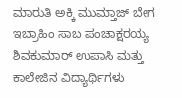ಮಾರುತಿ ಅಕ್ಕಿ ಮುಮ್ತಾಜ್ ಬೇಗ ಇಬ್ರಾಹಿಂ ಸಾಬ ಪಂಚಾಕ್ಷರಯ್ಯ ಶಿವಕುಮಾರ್ ಉಪಾಸಿ ಮತ್ತು ಕಾಲೇಜಿನ ವಿದ್ಯಾರ್ಥಿಗಳು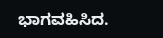ಭಾಗವಹಿಸಿದ.